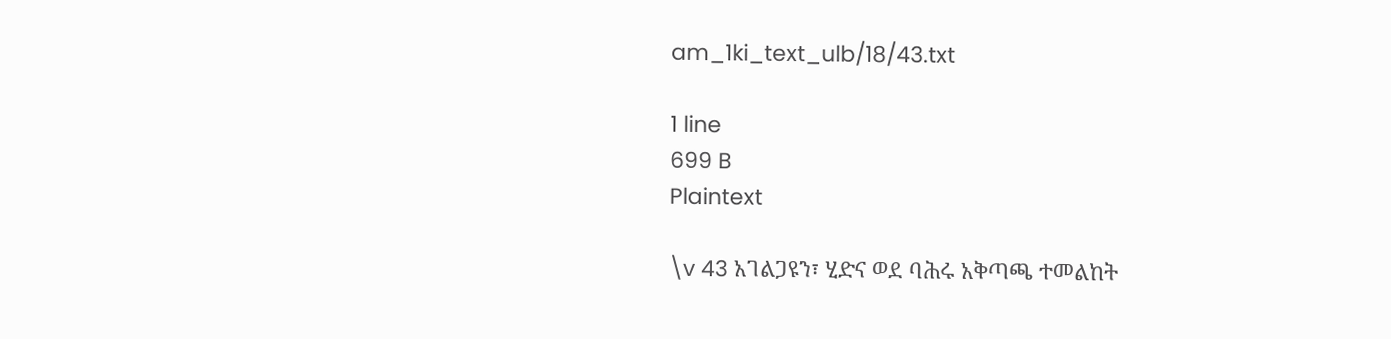am_1ki_text_ulb/18/43.txt

1 line
699 B
Plaintext

\v 43 አገልጋዩን፣ ሂድና ወደ ባሕሩ አቅጣጫ ተመልከት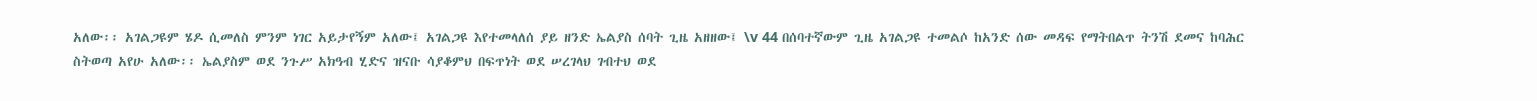አለው፡፡ አገልጋዩም ሄዶ ሲመለስ ምንም ነገር አይታየኝም አለው፤ አገልጋዩ እየተመላለሰ ያይ ዘንድ ኤልያስ ሰባት ጊዜ አዘዘው፤ \v 44 በሰባተኛውም ጊዜ አገልጋዩ ተመልሶ ከአንድ ሰው መዳፍ የማትበልጥ ትንሽ ደመና ከባሕር ስትወጣ አየሁ አለው፡፡ ኤልያስም ወደ ንጉሥ አክዓብ ሂድና ዝናቡ ሳያቆምህ በፍጥነት ወደ ሠረገላህ ገብተህ ወደ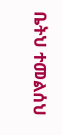ቤትህ ተመልሰህ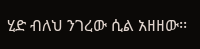ሂድ ብለህ ንገረው ሲል አዘዘው፡፡